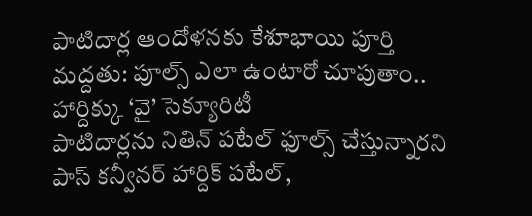పాటిదార్ల ఆందోళనకు కేశూభాయి పూర్తి మద్దతు: పూల్స్ ఎలా ఉంటారో చూపుతాం.. హార్దిక్కు ‘వై’ సెక్యూరిటీ
పాటిదార్లను నితిన్ పటేల్ ఫూల్స్ చేస్తున్నారని పాస్ కన్వీనర్ హార్దిక్ పటేల్,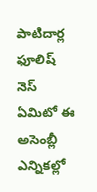పాటిదార్ల ఫూలిష్ నెస్ ఏమిటో ఈ అసెంబ్లీ ఎన్నికల్లో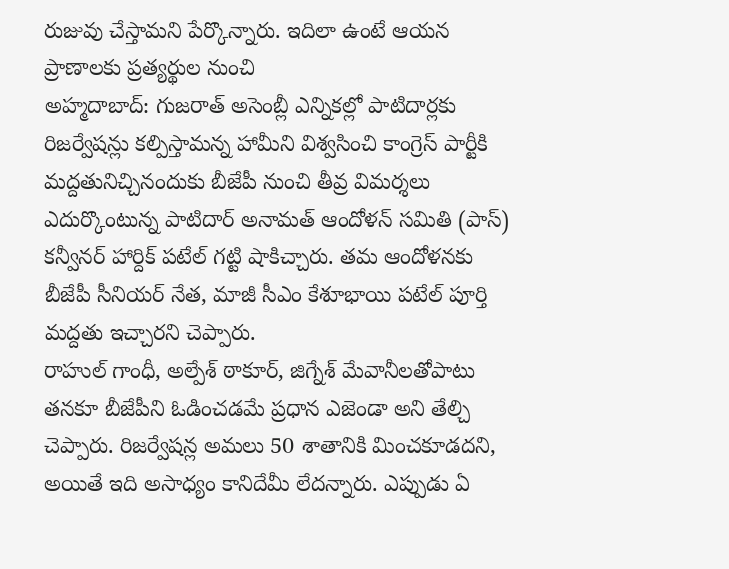రుజువు చేస్తామని పేర్కొన్నారు. ఇదిలా ఉంటే ఆయన ప్రాణాలకు ప్రత్యర్థుల నుంచి
అహ్మదాబాద్: గుజరాత్ అసెంబ్లీ ఎన్నికల్లో పాటిదార్లకు రిజర్వేషన్లు కల్పిస్తామన్న హామీని విశ్వసించి కాంగ్రెస్ పార్టీకి మద్దతునిచ్చినందుకు బీజేపీ నుంచి తీవ్ర విమర్శలు ఎదుర్కొంటున్న పాటిదార్ అనామత్ ఆందోళన్ సమితి (పాస్) కన్వీనర్ హార్దిక్ పటేల్ గట్టి షాకిచ్చారు. తమ ఆందోళనకు బీజేపీ సీనియర్ నేత, మాజీ సీఎం కేశూభాయి పటేల్ పూర్తి మద్దతు ఇచ్చారని చెప్పారు.
రాహుల్ గాంధీ, అల్పేశ్ ఠాకూర్, జిగ్నేశ్ మేవానీలతోపాటు తనకూ బీజేపీని ఓడించడమే ప్రధాన ఎజెండా అని తేల్చి చెప్పారు. రిజర్వేషన్ల అమలు 50 శాతానికి మించకూడదని, అయితే ఇది అసాధ్యం కానిదేమీ లేదన్నారు. ఎప్పుడు ఏ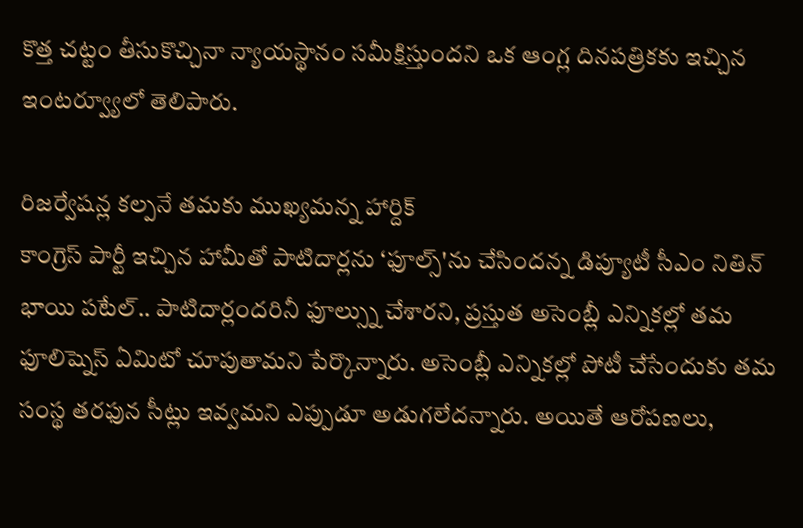కొత్త చట్టం తీసుకొచ్చినా న్యాయస్థానం సమీక్షిస్తుందని ఒక ఆంగ్ల దినపత్రికకు ఇచ్చిన ఇంటర్వ్యూలో తెలిపారు.

రిజర్వేషన్ల కల్పనే తమకు ముఖ్యమన్న హార్దిక్
కాంగ్రెస్ పార్టీ ఇచ్చిన హామీతో పాటిదార్లను ‘ఫూల్స్'ను చేసిందన్న డిప్యూటీ సీఎం నితిన్ భాయి పటేల్.. పాటిదార్లందరినీ ఫూల్స్ను చేశారని, ప్రస్తుత అసెంబ్లీ ఎన్నికల్లో తమ ఫూలిష్నెస్ ఏమిటో చూపుతామని పేర్కొన్నారు. అసెంబ్లీ ఎన్నికల్లో పోటీ చేసేందుకు తమ సంస్థ తరఫున సీట్లు ఇవ్వమని ఎప్పుడూ అడుగలేదన్నారు. అయితే ఆరోపణలు,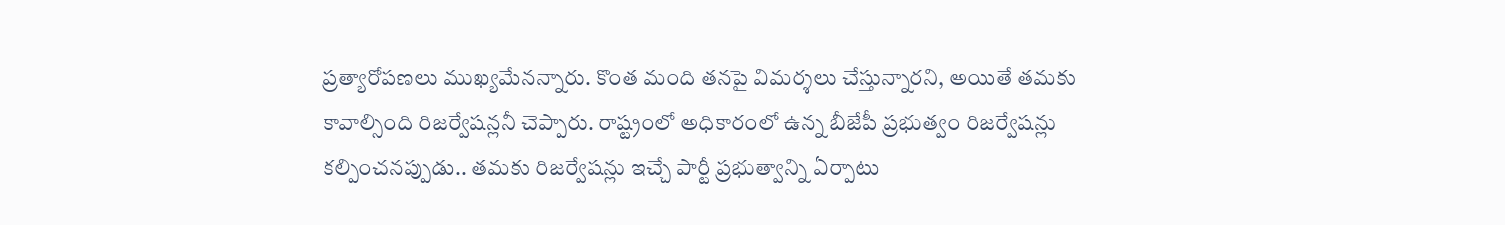ప్రత్యారోపణలు ముఖ్యమేనన్నారు. కొంత మంది తనపై విమర్శలు చేస్తున్నారని, అయితే తమకు కావాల్సింది రిజర్వేషన్లనీ చెప్పారు. రాష్ట్రంలో అధికారంలో ఉన్న బీజేపీ ప్రభుత్వం రిజర్వేషన్లు కల్పించనప్పుడు.. తమకు రిజర్వేషన్లు ఇచ్చే పార్టీ ప్రభుత్వాన్ని ఏర్పాటు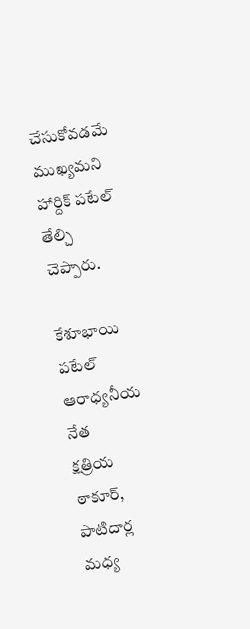చేసుకోవడమే ముఖ్యమని హార్దిక్ పటేల్ తేల్చి చెప్పారు.

కేశూభాయి పటేల్ ఆరాధ్యనీయ నేత
క్షత్రియ ఠాకూర్, పాటిదార్ల మధ్య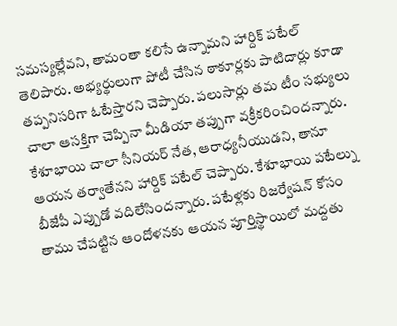సమస్యల్లేవని, తామంతా కలిసే ఉన్నామని హార్దిక్ పటేల్ తెలిపారు. అభ్యర్థులుగా పోటీ చేసిన ఠాకూర్లకు పాటిదార్లు కూడా తప్పనిసరిగా ఓటేస్తారని చెప్పారు. పలుసార్లు తమ టీం సభ్యులు చాలా ఆసక్తిగా చెప్పినా మీడియా తప్పుగా వక్రీకరించిందన్నారు. కేశూభాయి చాలా సీనియర్ నేత, ఆరాధ్యనీయుడని, తానూ ఆయన తర్వాతేనని హార్దిక్ పటేల్ చెప్పారు. కేశూభాయి పటేల్ను బీజేపీ ఎప్పుడో వదిలేసిందన్నారు. పటేళ్లకు రిజర్వేషన్ కోసం తాము చేపట్టిన ఆందోళనకు ఆయన పూర్తిస్థాయిలో మద్దతు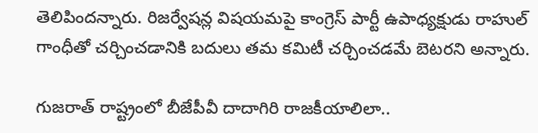తెలిపిందన్నారు. రిజర్వేషన్ల విషయమపై కాంగ్రెస్ పార్టీ ఉపాధ్యక్షుడు రాహుల్ గాంధీతో చర్చించడానికి బదులు తమ కమిటీ చర్చించడమే బెటరని అన్నారు.

గుజరాత్ రాష్ట్రంలో బీజేపీవీ దాదాగిరి రాజకీయాలిలా..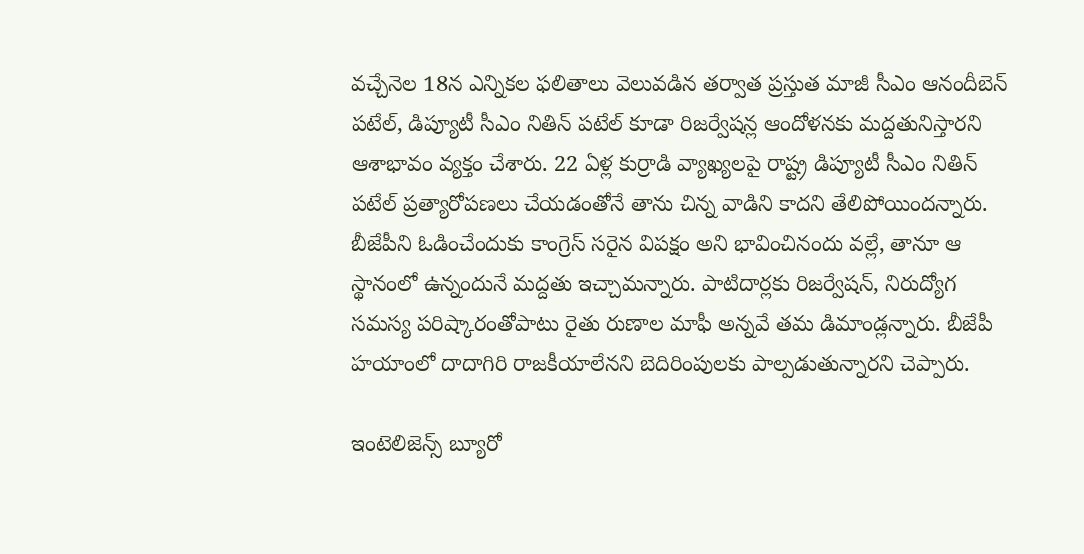వచ్చేనెల 18న ఎన్నికల ఫలితాలు వెలువడిన తర్వాత ప్రస్తుత మాజీ సీఎం ఆనందీబెన్ పటేల్, డిప్యూటీ సీఎం నితిన్ పటేల్ కూడా రిజర్వేషన్ల ఆందోళనకు మద్దతునిస్తారని ఆశాభావం వ్యక్తం చేశారు. 22 ఏళ్ల కుర్రాడి వ్యాఖ్యలపై రాష్ట్ర డిప్యూటీ సీఎం నితిన్ పటేల్ ప్రత్యారోపణలు చేయడంతోనే తాను చిన్న వాడిని కాదని తేలిపోయిందన్నారు. బీజేపీని ఓడించేందుకు కాంగ్రెస్ సరైన విపక్షం అని భావించినందు వల్లే, తానూ ఆ స్థానంలో ఉన్నందునే మద్దతు ఇచ్చామన్నారు. పాటిదార్లకు రిజర్వేషన్, నిరుద్యోగ సమస్య పరిష్కారంతోపాటు రైతు రుణాల మాఫీ అన్నవే తమ డిమాండ్లన్నారు. బీజేపీ హయాంలో దాదాగిరి రాజకీయాలేనని బెదిరింపులకు పాల్పడుతున్నారని చెప్పారు.

ఇంటెలిజెన్స్ బ్యూరో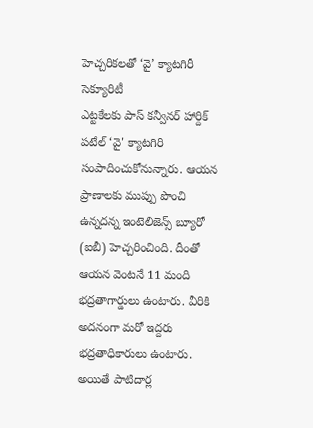హెచ్చరికలతో ‘వై’ క్యాటగిరీ సెక్యూరిటీ
ఎట్టకేలకు పాస్ కన్వీనర్ హార్దిక్ పటేల్ ‘వై' క్యాటగిరి సంపాదించుకోనున్నారు. ఆయన ప్రాణాలకు ముప్పు పొంచి ఉన్నదన్న ఇంటెలిజెన్స్ బ్యూరో (ఐబీ) హెచ్చరించింది. దీంతో ఆయన వెంటనే 11 మంది భద్రతాగార్డులు ఉంటారు. వీరికి అదనంగా మరో ఇద్దరు భద్రతాధికారులు ఉంటారు. అయితే పాటిదార్ల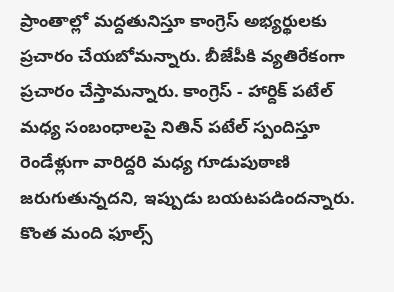ప్రాంతాల్లో మద్దతునిస్తూ కాంగ్రెస్ అభ్యర్థులకు ప్రచారం చేయబోమన్నారు. బీజేపీకి వ్యతిరేకంగా ప్రచారం చేస్తామన్నారు. కాంగ్రెస్ - హార్దిక్ పటేల్ మధ్య సంబంధాలపై నితిన్ పటేల్ స్పందిస్తూ రెండేళ్లుగా వారిద్దరి మధ్య గూడుపుఠాణి జరుగుతున్నదని, ఇప్పుడు బయటపడిందన్నారు. కొంత మంది ఫూల్స్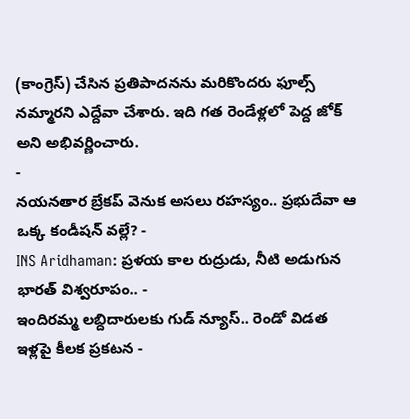(కాంగ్రెస్) చేసిన ప్రతిపాదనను మరికొందరు ఫూల్స్ నమ్మారని ఎద్దేవా చేశారు. ఇది గత రెండేళ్లలో పెద్ద జోక్ అని అభివర్ణించారు.
-
నయనతార బ్రేకప్ వెనుక అసలు రహస్యం.. ప్రభుదేవా ఆ ఒక్క కండీషన్ వల్లే? -
INS Aridhaman: ప్రళయ కాల రుద్రుడు, నీటి అడుగున భారత్ విశ్వరూపం.. -
ఇందిరమ్మ లబ్దిదారులకు గుడ్ న్యూస్.. రెండో విడత ఇళ్లపై కీలక ప్రకటన -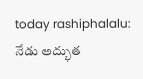today rashiphalalu: నేడు అద్భుత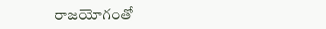రాజయోగంతో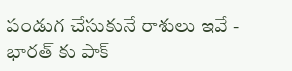పండుగ చేసుకునే రాశులు ఇవే -
భారత్ కు పాక్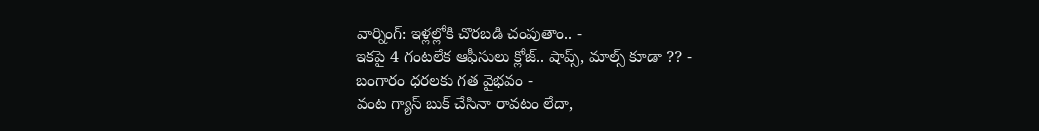వార్నింగ్: ఇళ్లల్లోకి చొరబడి చంపుతాం.. -
ఇకపై 4 గంటలేక ఆఫీసులు క్లోజ్.. షాప్స్, మాల్స్ కూడా ?? -
బంగారం ధరలకు గత వైభవం -
వంట గ్యాస్ బుక్ చేసినా రావటం లేదా,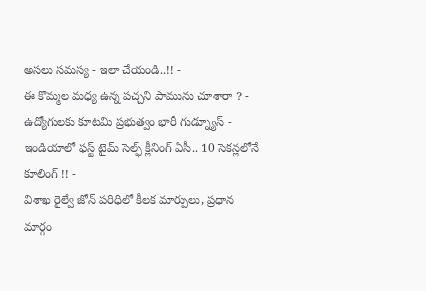అసలు సమస్య - ఇలా చేయండి..!! -
ఈ కొమ్మల మధ్య ఉన్న పచ్చని పామును చూశారా ? -
ఉద్యోగులకు కూటమి ప్రభుత్వం భారీ గుడ్న్యూస్ -
ఇండియాలో ఫస్ట్ టైమ్ సెల్ఫ్ క్లీనింగ్ ఏసీ.. 10 సెకన్లలోనే కూలింగ్ !! -
విశాఖ రైల్వే జోన్ పరిధిలో కీలక మార్పులు, ప్రధాన మార్గం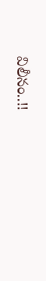విలీనం..!!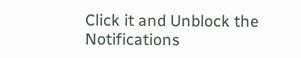Click it and Unblock the Notifications